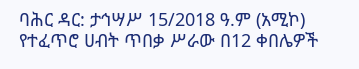ባሕር ዳር: ታኅሣሥ 15/2018 ዓ.ም (አሚኮ) የተፈጥሮ ሀብት ጥበቃ ሥራው በ12 ቀበሌዎች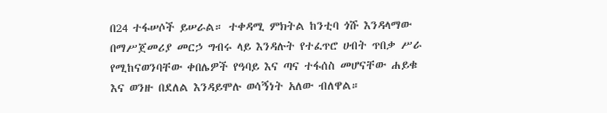በ24 ተፋሠሶች ይሠራል። ተቀዳሚ ምክትል ከንቲባ ጎሹ እንዳላማው በማሥጀመሪያ መርኃ ግብሩ ላይ እንዳሉት የተፈጥሮ ሀብት ጥበቃ ሥራ የሚከናወንባቸው ቀበሌዎች የዓባይ እና ጣና ተፋሰስ መሆናቸው ሐይቁ እና ወንዙ በደለል እንዳይሞሉ ወሳኝነት አለው ብለዋል።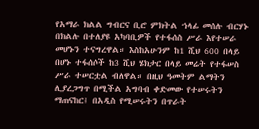የአማራ ክልል ግብርና ቢሮ ምክትል ኀላፊ መሰሉ ብርሃኑ በክልሉ በተለያዩ አካባቢዎች የተፋሰስ ሥራ እየተሠራ መሆኑን ተናግረዋል። እስከአሁንም ከ1 ሺህ 600 በላይ በሆኑ ተፋሰሶች ከ3 ሺህ ሄክታር በላይ መሬት የተፋሠስ ሥራ ተሠርቷል ብለዋል። በዚህ ዓመትም ልማትን ሊያረጋግጥ በሚችል አግባብ ቀድመው የተሠሩትን ማጠናከር፤ በአዲስ የሚሠሩትን በጥራት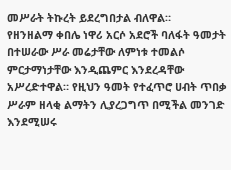መሥራት ትኩረት ይደረግበታል ብለዋል።
የዘንዘልማ ቀበሌ ነዋሪ አርሶ አደሮች ባለፋት ዓመታት በተሠራው ሥራ መሬታቸው ለምነቱ ተመልሶ ምርታማነታቸው እንዲጨምር እንደረዳቸው አሥረድተዋል። የዚህን ዓመት የተፈጥሮ ሀብት ጥበቃ ሥራም ዘላቂ ልማትን ሊያረጋግጥ በሚችል መንገድ እንደሚሠሩ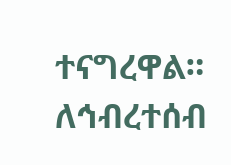ተናግረዋል።
ለኅብረተሰብ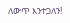ለውጥ እንተጋለን!